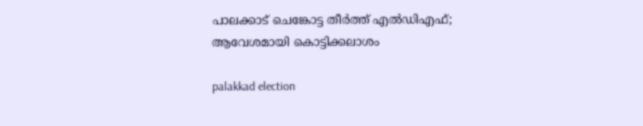പാലക്കാട് ചെങ്കോട്ട തീർത്ത് എൽഡിഎഫ്; ആവേശമായി കൊട്ടിക്കലാശം

palakkad election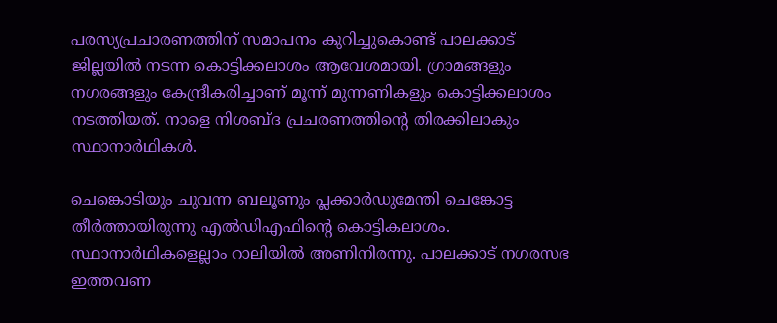പരസ്യപ്രചാരണത്തിന് സമാപനം കുറിച്ചുകൊണ്ട് പാലക്കാട് ജില്ലയിൽ നടന്ന കൊട്ടിക്കലാശം ആവേശമായി. ഗ്രാമങ്ങളും നഗരങ്ങളും കേന്ദ്രീകരിച്ചാണ് മൂന്ന് മുന്നണികളും കൊട്ടിക്കലാശം നടത്തിയത്. നാളെ നിശബ്ദ പ്രചരണത്തിൻ്റെ തിരക്കിലാകും സ്ഥാനാർഥികൾ.

ചെങ്കൊടിയും ചുവന്ന ബലൂണും പ്ലക്കാർഡുമേന്തി ചെങ്കോട്ട തീർത്തായിരുന്നു എൽഡിഎഫിൻ്റെ കൊട്ടികലാശം. സ്ഥാനാർഥികളെല്ലാം റാലിയിൽ അണിനിരന്നു. പാലക്കാട് നഗരസഭ ഇത്തവണ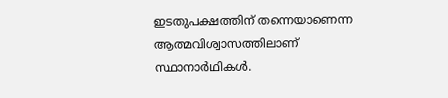ഇടതുപക്ഷത്തിന് തന്നെയാണെന്ന ആത്മവിശ്വാസത്തിലാണ് സ്ഥാനാർഥികൾ.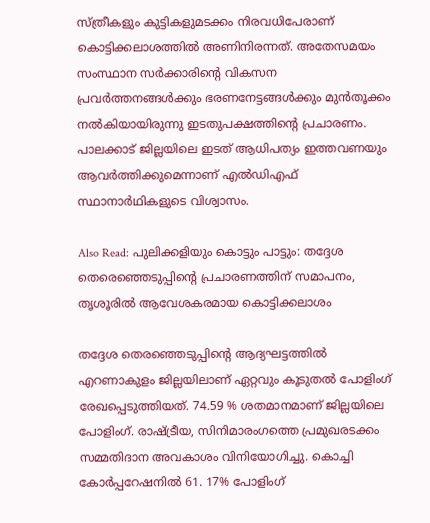സ്ത്രീകളും കുട്ടികളുമടക്കം നിരവധിപേരാണ് കൊട്ടിക്കലാശത്തിൽ അണിനിരന്നത്. അതേസമയം സംസ്ഥാന സർക്കാരിൻ്റെ വികസന പ്രവർത്തനങ്ങൾക്കും ഭരണനേട്ടങ്ങൾക്കും മുൻതൂക്കം നൽകിയായിരുന്നു ഇടതുപക്ഷത്തിൻ്റെ പ്രചാരണം. പാലക്കാട് ജില്ലയിലെ ഇടത് ആധിപത്യം ഇത്തവണയും ആവർത്തിക്കുമെന്നാണ് എൽഡിഎഫ് സ്ഥാനാർഥികളുടെ വിശ്വാസം.

Also Read: പുലിക്കളിയും കൊട്ടും പാട്ടും: തദ്ദേശ തെരെഞ്ഞെടുപ്പിൻ്റെ പ്രചാരണത്തിന് സമാപനം, തൃശൂരിൽ ആവേശകരമായ കൊട്ടിക്കലാശം

തദ്ദേശ തെരഞ്ഞെടുപ്പിന്റെ ആദ്യഘട്ടത്തിൽ എറണാകുളം ജില്ലയിലാണ് ഏറ്റവും കൂടുതൽ പോളിംഗ് രേഖപ്പെടുത്തിയത്. 74.59 % ശതമാനമാണ് ജില്ലയിലെ പോളിംഗ്. രാഷ്ട്രീയ, സിനിമാരംഗത്തെ പ്രമുഖരടക്കം സമ്മതിദാന അവകാശം വിനിയോഗിച്ചു. കൊച്ചി കോർപ്പറേഷനിൽ 61. 17% പോളിംഗ്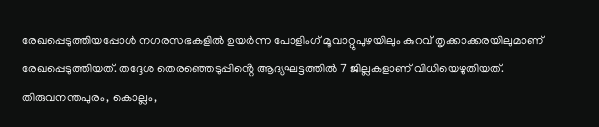രേഖപ്പെടുത്തിയപ്പോൾ നഗരസഭകളിൽ ഉയർന്ന പോളിംഗ് മൂവാറ്റുപുഴയിലും കുറവ് തൃക്കാക്കരയിലുമാണ് രേഖപ്പെടുത്തിയത്. തദ്ദേശ തെരഞ്ഞെടുപ്പിൻ്റെ ആദ്യഘട്ടത്തിൽ 7 ജില്ലകളാണ് വിധിയെഴുതിയത്. തിരുവനന്തപുരം, കൊല്ലം,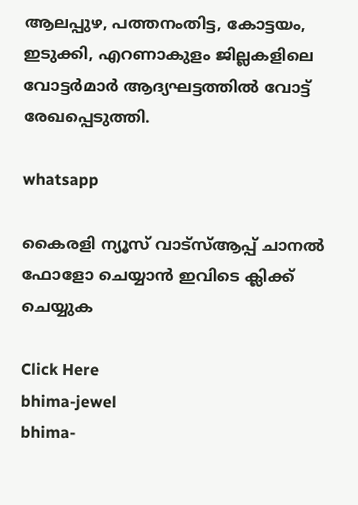ആലപ്പുഴ‍, പത്തനംതിട്ട, കോട്ടയം, ഇടുക്കി, എറണാകുളം ജില്ലകളിലെ വോട്ടർമാർ ആദ്യഘട്ടത്തിൽ വോട്ട് രേഖപ്പെടുത്തി.

whatsapp

കൈരളി ന്യൂസ് വാട്‌സ്ആപ്പ് ചാനല്‍ ഫോളോ ചെയ്യാന്‍ ഇവിടെ ക്ലിക്ക് ചെയ്യുക

Click Here
bhima-jewel
bhima-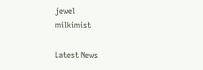jewel
milkimist

Latest News